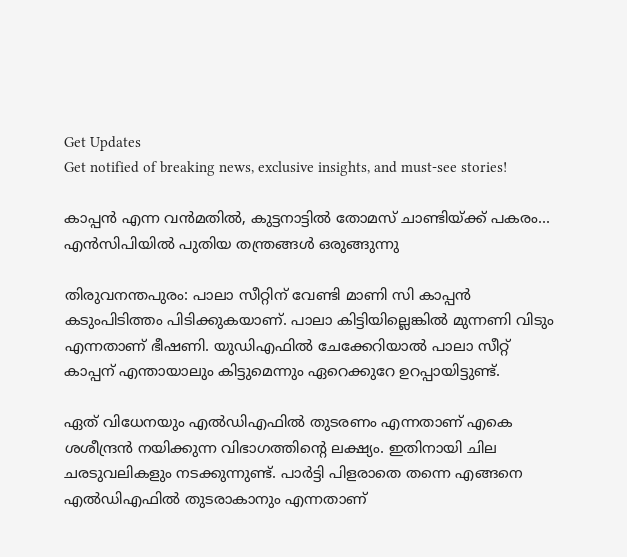Get Updates
Get notified of breaking news, exclusive insights, and must-see stories!

കാപ്പന്‍ എന്ന വൻമതിൽ, കുട്ടനാട്ടില്‍ തോമസ് ചാണ്ടിയ്ക്ക് പകരം... എന്‍സിപിയില്‍ പുതിയ തന്ത്രങ്ങള്‍ ഒരുങ്ങുന്നു

തിരുവനന്തപുരം: പാലാ സീറ്റിന് വേണ്ടി മാണി സി കാപ്പന്‍ കടുംപിടിത്തം പിടിക്കുകയാണ്. പാലാ കിട്ടിയില്ലെങ്കില്‍ മുന്നണി വിടും എന്നതാണ് ഭീഷണി. യുഡിഎഫില്‍ ചേക്കേറിയാല്‍ പാലാ സീറ്റ് കാപ്പന് എന്തായാലും കിട്ടുമെന്നും ഏറെക്കുറേ ഉറപ്പായിട്ടുണ്ട്.

ഏത് വിധേനയും എല്‍ഡിഎഫില്‍ തുടരണം എന്നതാണ് എകെ ശശീന്ദ്രന്‍ നയിക്കുന്ന വിഭാഗത്തിന്റെ ലക്ഷ്യം. ഇതിനായി ചില ചരടുവലികളും നടക്കുന്നുണ്ട്. പാര്‍ട്ടി പിളരാതെ തന്നെ എങ്ങനെ എല്‍ഡിഎഫില്‍ തുടരാകാനും എന്നതാണ്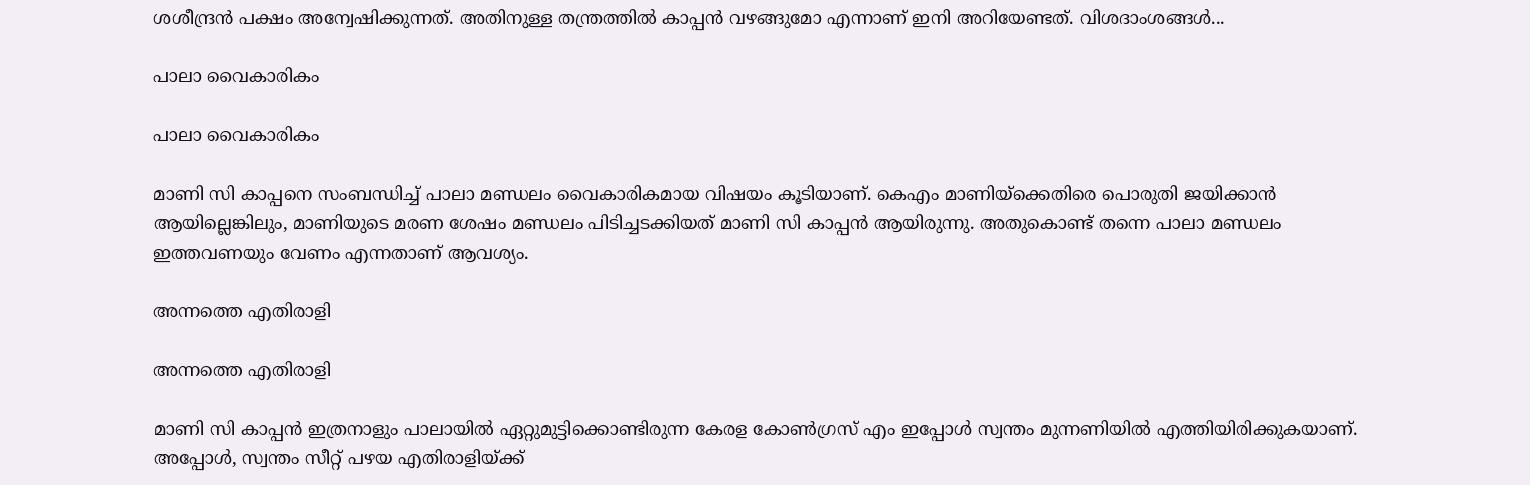ശശീന്ദ്രന്‍ പക്ഷം അന്വേഷിക്കുന്നത്. അതിനുള്ള തന്ത്രത്തില്‍ കാപ്പന്‍ വഴങ്ങുമോ എന്നാണ് ഇനി അറിയേണ്ടത്. വിശദാംശങ്ങള്‍...

പാലാ വൈകാരികം

പാലാ വൈകാരികം

മാണി സി കാപ്പനെ സംബന്ധിച്ച് പാലാ മണ്ഡലം വൈകാരികമായ വിഷയം കൂടിയാണ്. കെഎം മാണിയ്‌ക്കെതിരെ പൊരുതി ജയിക്കാന്‍ ആയില്ലെങ്കിലും, മാണിയുടെ മരണ ശേഷം മണ്ഡലം പിടിച്ചടക്കിയത് മാണി സി കാപ്പന്‍ ആയിരുന്നു. അതുകൊണ്ട് തന്നെ പാലാ മണ്ഡലം ഇത്തവണയും വേണം എന്നതാണ് ആവശ്യം.

അന്നത്തെ എതിരാളി

അന്നത്തെ എതിരാളി

മാണി സി കാപ്പന്‍ ഇത്രനാളും പാലായില്‍ ഏറ്റുമുട്ടിക്കൊണ്ടിരുന്ന കേരള കോണ്‍ഗ്രസ് എം ഇപ്പോള്‍ സ്വന്തം മുന്നണിയില്‍ എത്തിയിരിക്കുകയാണ്. അപ്പോള്‍, സ്വന്തം സീറ്റ് പഴയ എതിരാളിയ്ക്ക്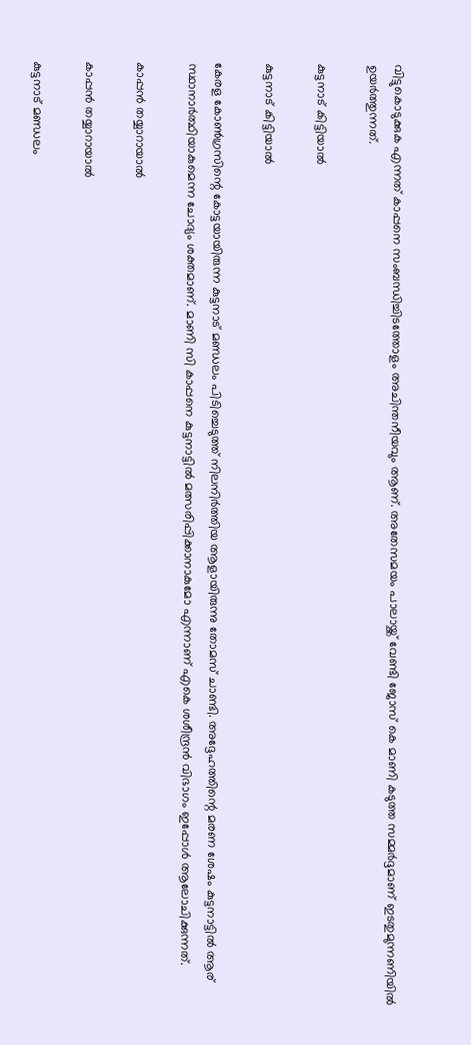വിട്ടുകൊടുക്കുക എന്നത് കാപ്പനെ സംബന്ധിച്ചിടത്തോളം അചിന്തനീയവും ആണ്. അതേസമയം പാലായ്ക്ക് വേണ്ടി ജോസ് കെ മാണി കടുത്ത സമ്മര്‍ദ്ദമാണ് ഇടതുമുന്നണിയില്‍ ഉയര്‍ത്തുന്നത്.

കുട്ടനാട് കിട്ടിയാല്‍

കുട്ടനാട് കിട്ടിയാല്‍

കേരള കോണ്‍ഗ്രസിന്റെ കോട്ടയായിരുന്ന കുട്ടനാട് മണ്ഡലം പിടിച്ചെടുത്ത് നിലനിര്‍ത്തിയ ആളായിരുന്നു തോമസ് ചാണ്ടി. അദ്ദേഹത്തിന്റെ മരണ ശേഷം കുട്ടനാട്ടില്‍ ആര് സ്ഥാനാര്‍ത്ഥിയാകുമെന്ന ചോദ്യം ശക്തമാണ്. മാണി സി കാപ്പനെ കുട്ടനാട്ടില്‍ മത്സരിപ്പിക്കാനാകുമോ എന്നാണ് എകെ ശശീന്ദ്രന്‍ വിഭാഗം ഇപ്പോള്‍ ആലോചിക്കുന്നത്.

കാപ്പന്‍ തയ്യാറായാല്‍

കാപ്പന്‍ തയ്യാറായാല്‍

കുട്ടനാട് മണ്ഡലം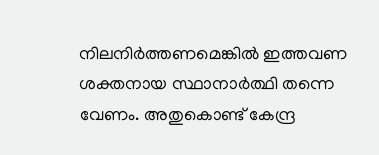നിലനിര്‍ത്തണമെങ്കില്‍ ഇത്തവണ ശക്തനായ സ്ഥാനാര്‍ത്ഥി തന്നെ വേണം. അതുകൊണ്ട് കേന്ദ്ര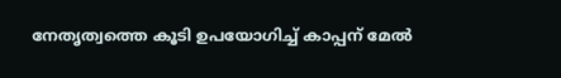നേതൃത്വത്തെ കൂടി ഉപയോഗിച്ച് കാപ്പന് മേല്‍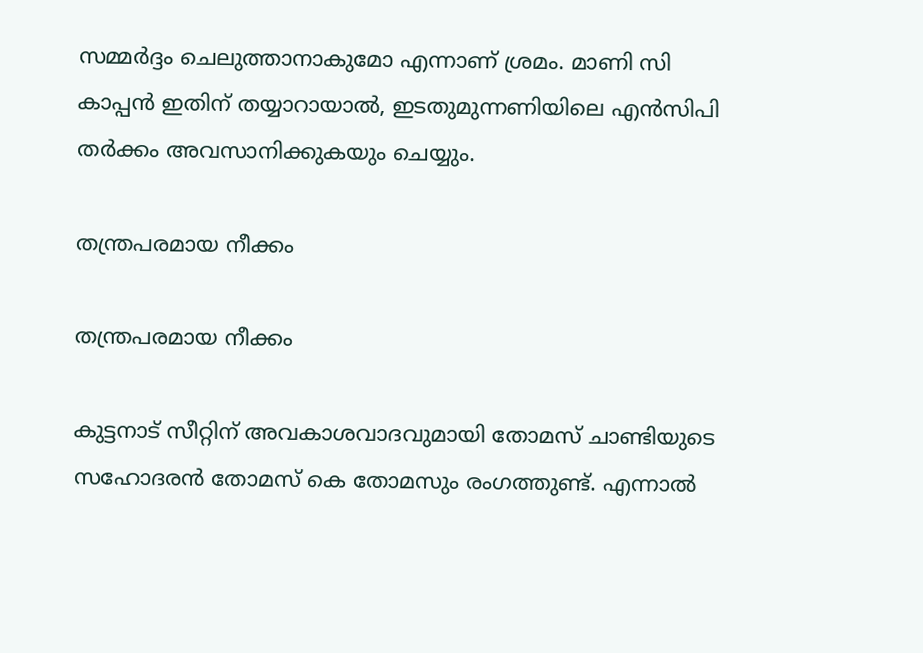സമ്മര്‍ദ്ദം ചെലുത്താനാകുമോ എന്നാണ് ശ്രമം. മാണി സി കാപ്പന്‍ ഇതിന് തയ്യാറായാല്‍, ഇടതുമുന്നണിയിലെ എന്‍സിപി തര്‍ക്കം അവസാനിക്കുകയും ചെയ്യും.

തന്ത്രപരമായ നീക്കം

തന്ത്രപരമായ നീക്കം

കുട്ടനാട് സീറ്റിന് അവകാശവാദവുമായി തോമസ് ചാണ്ടിയുടെ സഹോദരന്‍ തോമസ് കെ തോമസും രംഗത്തുണ്ട്. എന്നാല്‍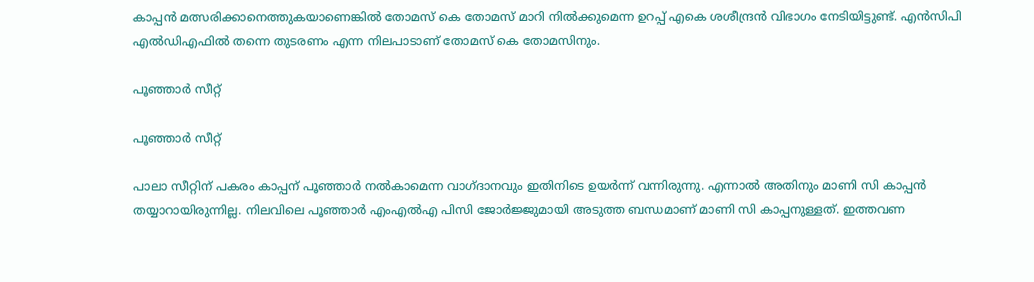കാപ്പന്‍ മത്സരിക്കാനെത്തുകയാണെങ്കില്‍ തോമസ് കെ തോമസ് മാറി നില്‍ക്കുമെന്ന ഉറപ്പ് എകെ ശശീന്ദ്രന്‍ വിഭാഗം നേടിയിട്ടുണ്ട്. എന്‍സിപി എല്‍ഡിഎഫില്‍ തന്നെ തുടരണം എന്ന നിലപാടാണ് തോമസ് കെ തോമസിനും.

പൂഞ്ഞാര്‍ സീറ്റ്

പൂഞ്ഞാര്‍ സീറ്റ്

പാലാ സീറ്റിന് പകരം കാപ്പന് പൂഞ്ഞാര്‍ നല്‍കാമെന്ന വാഗ്ദാനവും ഇതിനിടെ ഉയര്‍ന്ന് വന്നിരുന്നു. എന്നാല്‍ അതിനും മാണി സി കാപ്പന്‍ തയ്യാറായിരുന്നില്ല. നിലവിലെ പൂഞ്ഞാര്‍ എംഎല്‍എ പിസി ജോര്‍ജ്ജുമായി അടുത്ത ബന്ധമാണ് മാണി സി കാപ്പനുള്ളത്. ഇത്തവണ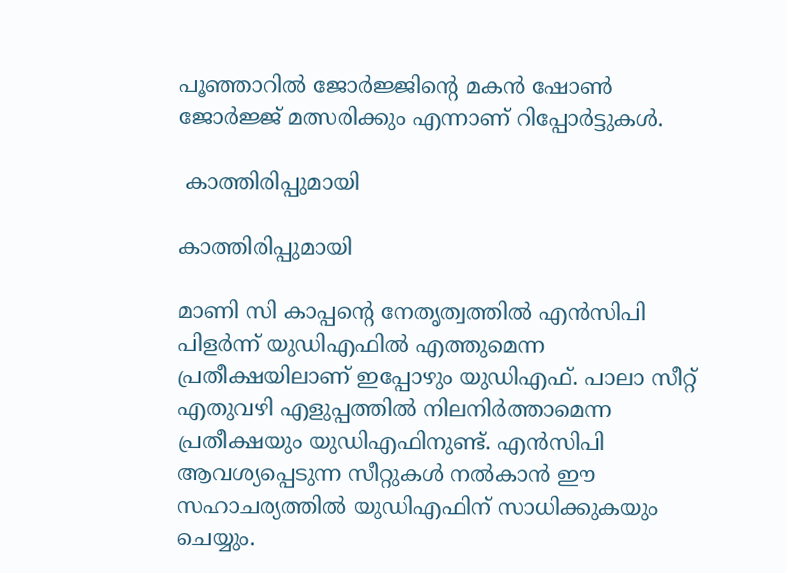പൂഞ്ഞാറില്‍ ജോര്‍ജ്ജിന്റെ മകന്‍ ഷോണ്‍ ജോര്‍ജ്ജ് മത്സരിക്കും എന്നാണ് റിപ്പോര്‍ട്ടുകള്‍.

 കാത്തിരിപ്പുമായി

കാത്തിരിപ്പുമായി

മാണി സി കാപ്പന്റെ നേതൃത്വത്തില്‍ എന്‍സിപി പിളര്‍ന്ന് യുഡിഎഫില്‍ എത്തുമെന്ന പ്രതീക്ഷയിലാണ് ഇപ്പോഴും യുഡിഎഫ്. പാലാ സീറ്റ് എതുവഴി എളുപ്പത്തില്‍ നിലനിര്‍ത്താമെന്ന പ്രതീക്ഷയും യുഡിഎഫിനുണ്ട്. എന്‍സിപി ആവശ്യപ്പെടുന്ന സീറ്റുകള്‍ നല്‍കാന്‍ ഈ സഹാചര്യത്തില്‍ യുഡിഎഫിന് സാധിക്കുകയും ചെയ്യും.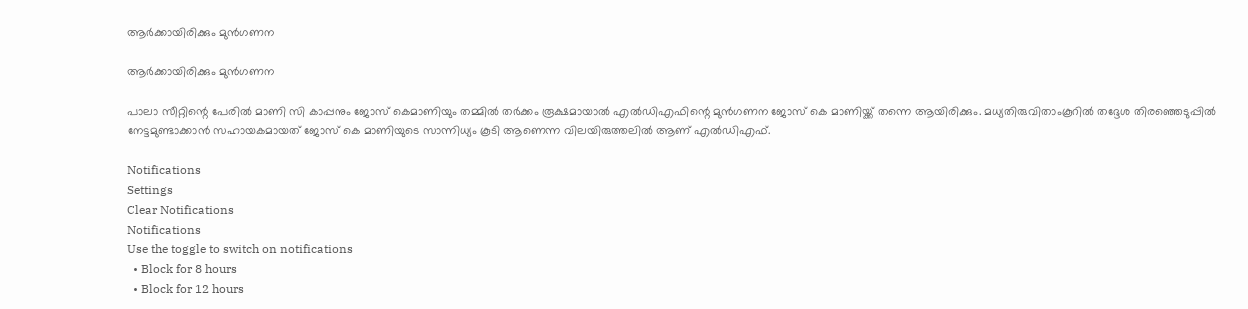ആര്‍ക്കായിരിക്കും മുന്‍ഗണന

ആര്‍ക്കായിരിക്കും മുന്‍ഗണന

പാലാ സീറ്റിന്റെ പേരില്‍ മാണി സി കാപ്പനും ജോസ് കെമാണിയും തമ്മില്‍ തര്‍ക്കം രൂക്ഷമായാല്‍ എല്‍ഡിഎഫിന്റെ മുന്‍ഗണന ജോസ് കെ മാണിയ്ക്ക് തന്നെ ആയിരിക്കും. മധ്യതിരുവിതാംകൂറില്‍ തദ്ദേശ തിരഞ്ഞെടുപ്പില്‍ നേട്ടമുണ്ടാക്കാന്‍ സഹായകമായത് ജോസ് കെ മാണിയുടെ സാന്നിധ്യം കൂടി ആണെന്ന വിലയിരുത്തലില്‍ ആണ് എല്‍ഡിഎഫ്.

Notifications
Settings
Clear Notifications
Notifications
Use the toggle to switch on notifications
  • Block for 8 hours
  • Block for 12 hours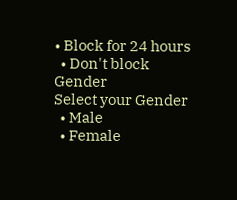• Block for 24 hours
  • Don't block
Gender
Select your Gender
  • Male
  • Female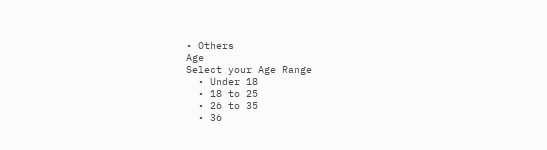• Others
Age
Select your Age Range
  • Under 18
  • 18 to 25
  • 26 to 35
  • 36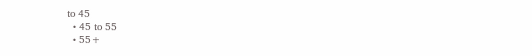to 45
  • 45 to 55
  • 55+